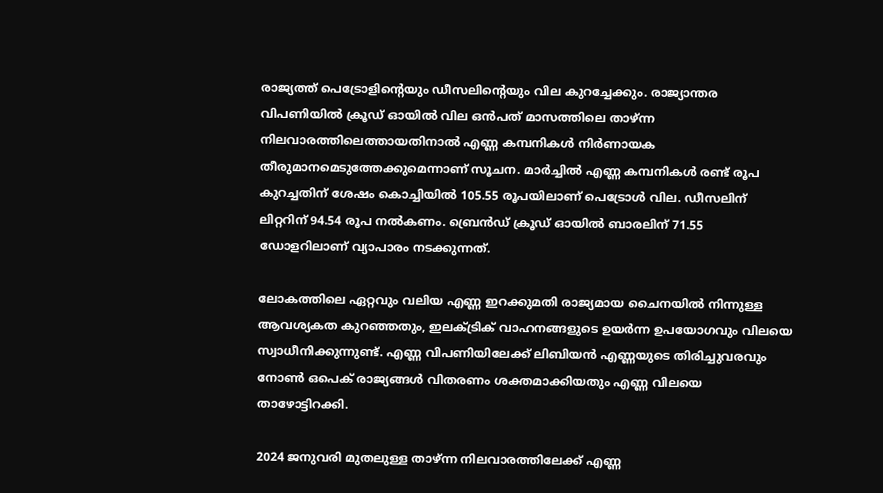രാജ്യത്ത് പെട്രോളിൻ്റെയും ഡീസലിന്റെയും വില കുറച്ചേക്കും. രാജ്യാന്തര വിപണിയിൽ ക്രൂഡ് ഓയിൽ വില ഒൻപത് മാസത്തിലെ താഴ്ന്ന നിലവാരത്തിലെത്തായതിനാൽ എണ്ണ കമ്പനികൾ നിർണായക തീരുമാനമെടുത്തേക്കുമെന്നാണ് സൂചന. മാർച്ചിൽ എണ്ണ കമ്പനികൾ രണ്ട് രൂപ കുറച്ചതിന് ശേഷം കൊച്ചിയിൽ 105.55 രൂപയിലാണ് പെട്രോൾ വില. ഡീസലിന് ലിറ്ററിന് 94.54 രൂപ നൽകണം. ബ്രെൻഡ് ക്രൂഡ് ഓയിൽ ബാരലിന് 71.55 ഡോളറിലാണ് വ്യാപാരം നടക്കുന്നത്.

ലോകത്തിലെ ഏറ്റവും വലിയ എണ്ണ ഇറക്കുമതി രാജ്യമായ ചൈനയിൽ നിന്നുള്ള ആവശ്യകത കുറഞ്ഞതും, ഇലക്ട്രിക് വാഹനങ്ങളുടെ ഉയർന്ന ഉപയോഗവും വിലയെ സ്വാധീനിക്കുന്നുണ്ട്. എണ്ണ വിപണിയിലേക്ക് ലിബിയൻ എണ്ണയുടെ തിരിച്ചുവരവും നോൺ ഒപെക് രാജ്യങ്ങൾ വിതരണം ശക്തമാക്കിയതും എണ്ണ വിലയെ താഴോട്ടിറക്കി.

2024 ജനുവരി മുതലുള്ള താഴ്ന്ന നിലവാരത്തിലേക്ക് എണ്ണ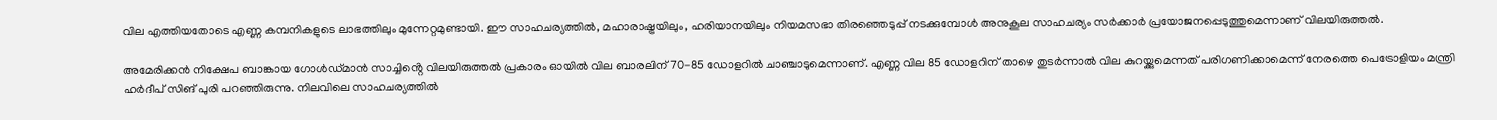വില എത്തിയതോടെ എണ്ണ കമ്പനികളുടെ ലാഭത്തിലും മുന്നേറ്റമുണ്ടായി. ഈ സാഹചര്യത്തിൽ, മഹാരാഷ്ട്രയിലും, ഹരിയാനയിലും നിയമസഭാ തിരഞ്ഞെടുപ്പ് നടക്കുമ്പോൾ അനുകൂല സാഹചര്യം സർക്കാർ പ്രയോജനപ്പെടുത്തുമെന്നാണ് വിലയിരുത്തൽ.

അമേരിക്കൻ നിക്ഷേപ ബാങ്കായ ഗോൾഡ്മാൻ സാച്ചിൻ്റെ വിലയിരുത്തൽ പ്രകാരം ഓയിൽ വില ബാരലിന് 70-85 ഡോളറിൽ ചാഞ്ചാടുമെന്നാണ്. എണ്ണ വില 85 ഡോളറിന് താഴെ തുടർന്നാൽ വില കുറയ്ക്കുമെന്നത് പരിഗണിക്കാമെന്ന് നേരത്തെ പെട്രോളിയം മന്ത്രി ഹർദീപ് സിങ് പുരി പറഞ്ഞിരുന്നു. നിലവിലെ സാഹചര്യത്തിൽ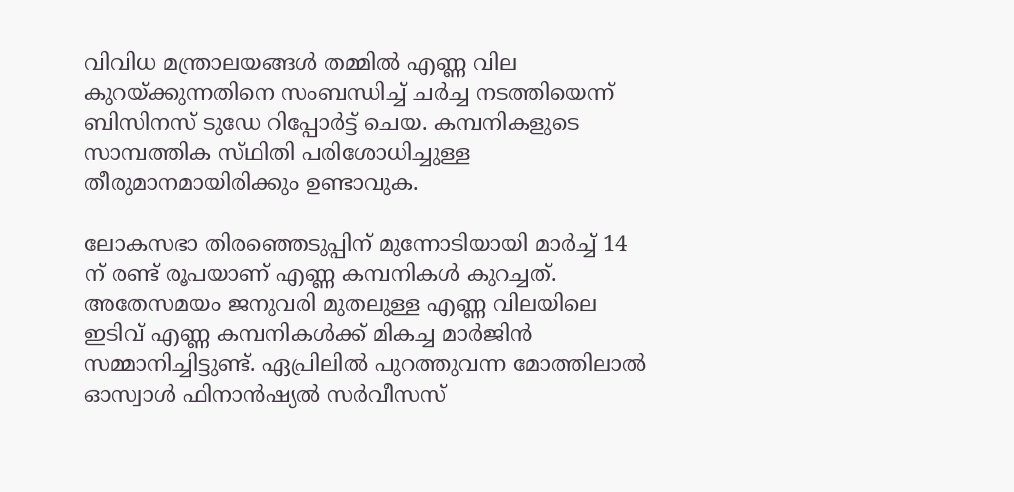വിവിധ മന്ത്രാലയങ്ങൾ തമ്മിൽ എണ്ണ വില കുറയ്ക്കുന്നതിനെ സംബന്ധിച്ച് ചർച്ച നടത്തിയെന്ന് ബിസിനസ് ടുഡേ റിപ്പോർട്ട് ചെയ. കമ്പനികളുടെ സാമ്പത്തിക സ്‌ഥിതി പരിശോധിച്ചുള്ള തീരുമാനമായിരിക്കും ഉണ്ടാവുക.

ലോകസഭാ തിരഞ്ഞെടുപ്പിന് മുന്നോടിയായി മാർച്ച് 14 ന് രണ്ട് രൂപയാണ് എണ്ണ കമ്പനികൾ കുറച്ചത്. അതേസമയം ജനുവരി മുതലുള്ള എണ്ണ വിലയിലെ ഇടിവ് എണ്ണ കമ്പനികൾക്ക് മികച്ച മാർജിൻ സമ്മാനിച്ചിട്ടുണ്ട്. ഏപ്രിലിൽ പുറത്തുവന്ന മോത്തിലാൽ ഓസ്വാൾ ഫിനാൻഷ്യൽ സർവീസസ്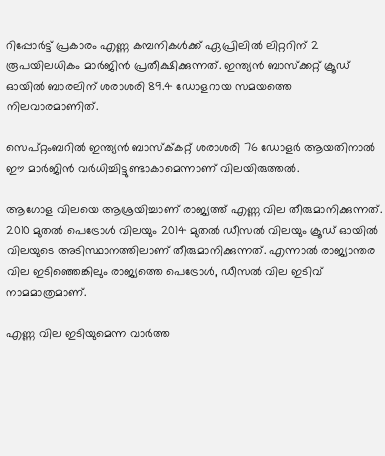റിപ്പോർട്ട് പ്രകാരം എണ്ണ കമ്പനികൾക്ക് ഏപ്രിലിൽ ലിറ്ററിന് 2 രൂപയിലധികം മാർജിൻ പ്രതീക്ഷിക്കുന്നത്. ഇന്ത്യൻ ബാസ്ക്കറ്റ് ക്രൂഡ് ഓയിൽ ബാരലിന് ശരാശരി 89.4 ഡോളറായ സമയത്തെ നിലവാരമാണിത്.

സെപ്റ്റംബറിൽ ഇന്ത്യൻ ബാസ്ക്‌കറ്റ് ശരാശരി 76 ഡോളർ ആയതിനാൽ ഈ മാർജിൻ വർധിച്ചിട്ടുണ്ടാകാമെന്നാണ് വിലയിരുത്തൽ.

ആഗോള വിലയെ ആശ്രയിച്ചാണ് രാജ്യത്ത് എണ്ണ വില തീരുമാനിക്കുന്നത്. 2010 മുതൽ പെട്രോൾ വിലയും 2014 മുതൽ ഡീസൽ വിലയും ക്രൂഡ് ഓയിൽ വിലയുടെ അടിസ്ഥ‌ാനത്തിലാണ് തീരുമാനിക്കുന്നത്. എന്നാൽ രാജ്യാന്തര വില ഇടിഞ്ഞെങ്കിലും രാജ്യത്തെ പെട്രോൾ, ഡീസൽ വില ഇടിവ് നാമമാത്രമാണ്.

എണ്ണ വില ഇടിയുമെന്ന വാർത്ത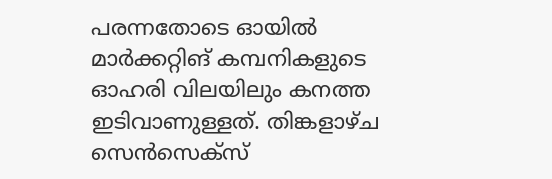പരന്നതോടെ ഓയിൽ മാർക്കറ്റിങ് കമ്പനികളുടെ ഓഹരി വിലയിലും കനത്ത ഇടിവാണുള്ളത്. തിങ്കളാഴ്‌ച സെൻസെക്സ്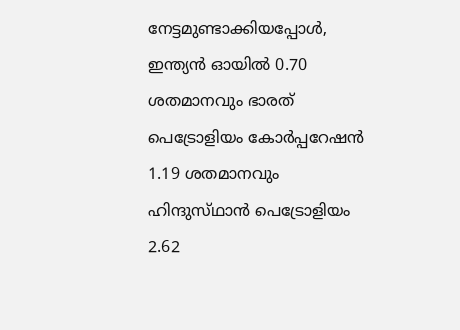നേട്ടമുണ്ടാക്കിയപ്പോൾ, ഇന്ത്യൻ ഓയിൽ 0.70 ശതമാനവും ഭാരത് പെട്രോളിയം കോർപ്പറേഷൻ 1.19 ശതമാനവും ഹിന്ദുസ്‌ഥാൻ പെട്രോളിയം 2.62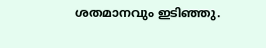ശതമാനവും ഇടിഞ്ഞു.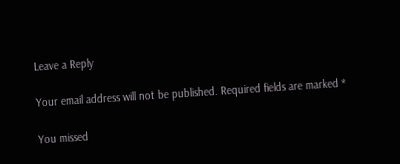Leave a Reply

Your email address will not be published. Required fields are marked *

You missed